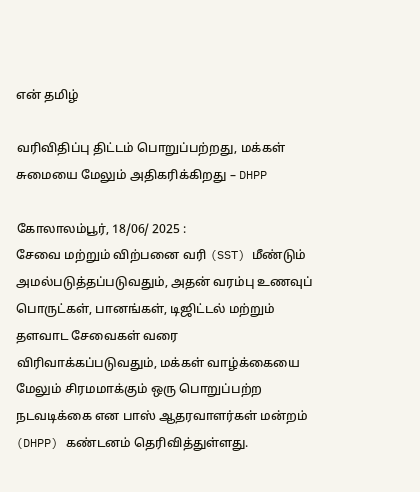என் தமிழ்

வரிவிதிப்பு திட்டம் பொறுப்பற்றது, மக்கள் சுமையை மேலும் அதிகரிக்கிறது – DHPP

கோலாலம்பூர், 18/06/ 2025 :
சேவை மற்றும் விற்பனை வரி (SST) மீண்டும் அமல்படுத்தப்படுவதும், அதன் வரம்பு உணவுப் பொருட்கள், பானங்கள், டிஜிட்டல் மற்றும் தளவாட சேவைகள் வரை விரிவாக்கப்படுவதும், மக்கள் வாழ்க்கையை மேலும் சிரமமாக்கும் ஒரு பொறுப்பற்ற நடவடிக்கை என பாஸ் ஆதரவாளர்கள் மன்றம் (DHPP) கண்டனம் தெரிவித்துள்ளது.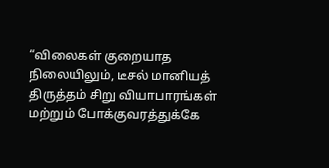“விலைகள் குறையாத நிலையிலும், டீசல் மானியத் திருத்தம் சிறு வியாபாரங்கள் மற்றும் போக்குவரத்துக்கே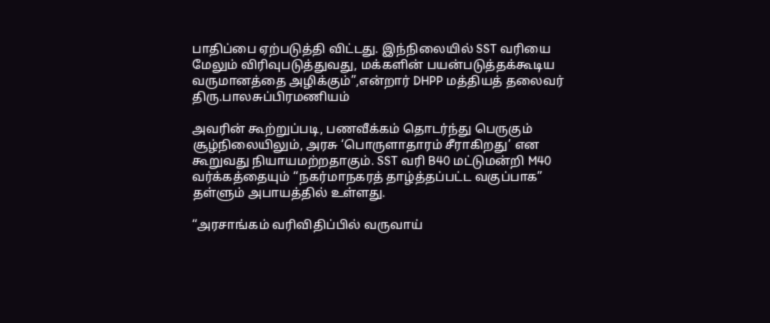பாதிப்பை ஏற்படுத்தி விட்டது. இந்நிலையில் SST வரியை மேலும் விரிவுபடுத்துவது, மக்களின் பயன்படுத்தக்கூடிய வருமானத்தை அழிக்கும்”,என்றார் DHPP மத்தியத் தலைவர் திரு.பாலசுப்பிரமணியம்

அவரின் கூற்றுப்படி, பணவீக்கம் தொடர்ந்து பெருகும் சூழ்நிலையிலும், அரசு ‘பொருளாதாரம் சீராகிறது’ என கூறுவது நியாயமற்றதாகும். SST வரி B40 மட்டுமன்றி M40 வர்க்கத்தையும் “நகர்மாநகரத் தாழ்த்தப்பட்ட வகுப்பாக” தள்ளும் அபாயத்தில் உள்ளது.

“அரசாங்கம் வரிவிதிப்பில் வருவாய்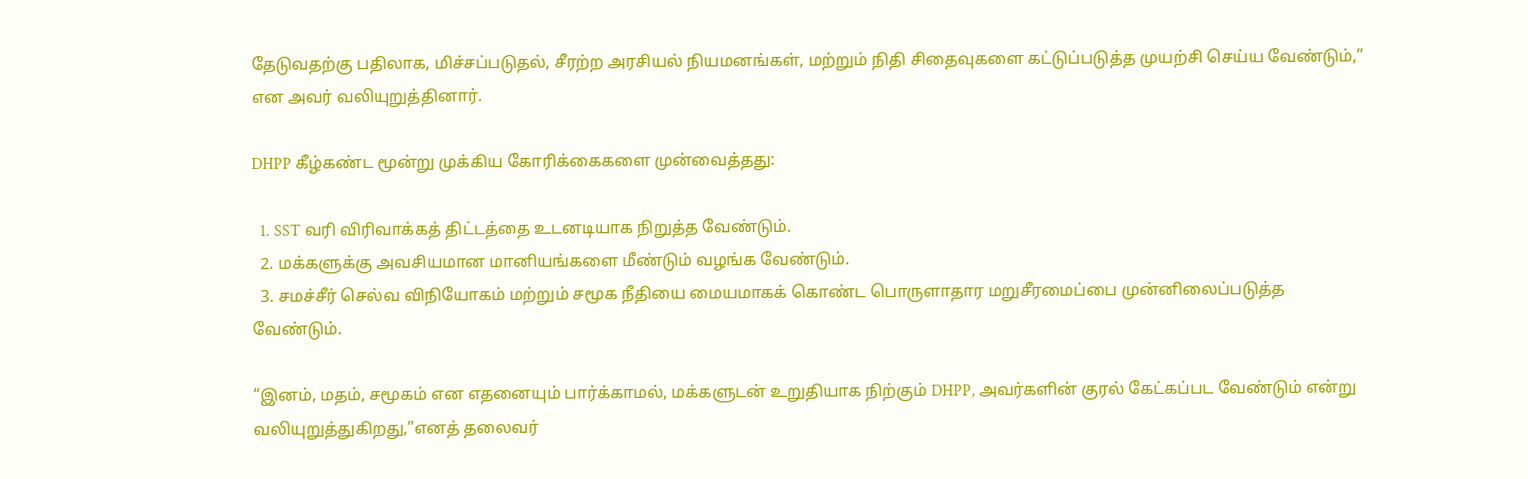தேடுவதற்கு பதிலாக, மிச்சப்படுதல், சீரற்ற அரசியல் நியமனங்கள், மற்றும் நிதி சிதைவுகளை கட்டுப்படுத்த முயற்சி செய்ய வேண்டும்,” என அவர் வலியுறுத்தினார்.

DHPP கீழ்கண்ட மூன்று முக்கிய கோரிக்கைகளை முன்வைத்தது:

  1. SST வரி விரிவாக்கத் திட்டத்தை உடனடியாக நிறுத்த வேண்டும்.
  2. மக்களுக்கு அவசியமான மானியங்களை மீண்டும் வழங்க வேண்டும்.
  3. சமச்சீர் செல்வ விநியோகம் மற்றும் சமூக நீதியை மையமாகக் கொண்ட பொருளாதார மறுசீரமைப்பை முன்னிலைப்படுத்த வேண்டும்.

“இனம், மதம், சமூகம் என எதனையும் பார்க்காமல், மக்களுடன் உறுதியாக நிற்கும் DHPP, அவர்களின் குரல் கேட்கப்பட வேண்டும் என்று வலியுறுத்துகிறது,”எனத் தலைவர்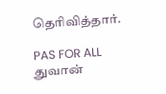தெரிவித்தார்.

PAS FOR ALL
துவான்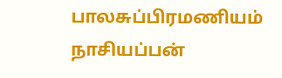பாலசுப்பிரமணியம் நாசியப்பன்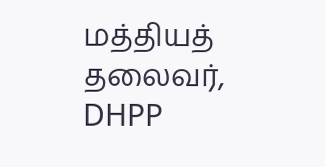மத்தியத் தலைவர், DHPP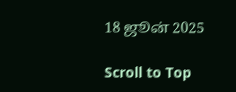18 ஜூன் 2025

Scroll to Top